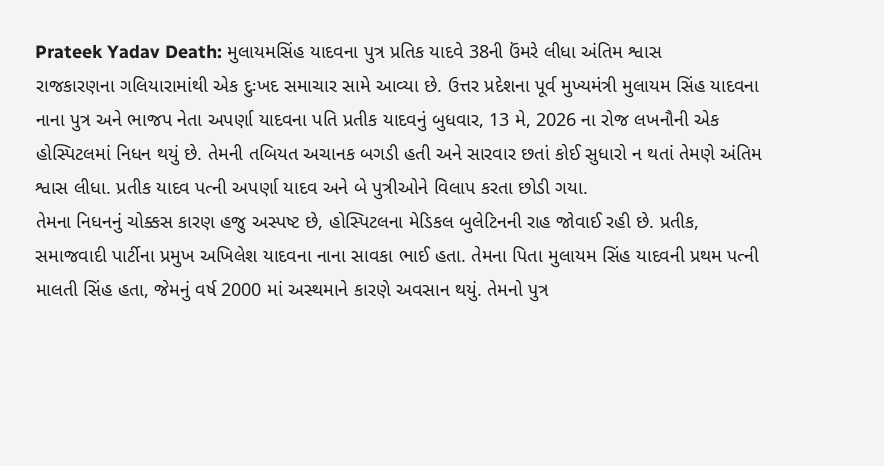Prateek Yadav Death: મુલાયમસિંહ યાદવના પુત્ર પ્રતિક યાદવે 38ની ઉંમરે લીધા અંતિમ શ્વાસ
રાજકારણના ગલિયારામાંથી એક દુઃખદ સમાચાર સામે આવ્યા છે. ઉત્તર પ્રદેશના પૂર્વ મુખ્યમંત્રી મુલાયમ સિંહ યાદવના નાના પુત્ર અને ભાજપ નેતા અપર્ણા યાદવના પતિ પ્રતીક યાદવનું બુધવાર, 13 મે, 2026 ના રોજ લખનૌની એક હોસ્પિટલમાં નિધન થયું છે. તેમની તબિયત અચાનક બગડી હતી અને સારવાર છતાં કોઈ સુધારો ન થતાં તેમણે અંતિમ શ્વાસ લીધા. પ્રતીક યાદવ પત્ની અપર્ણા યાદવ અને બે પુત્રીઓને વિલાપ કરતા છોડી ગયા.
તેમના નિધનનું ચોક્કસ કારણ હજુ અસ્પષ્ટ છે, હોસ્પિટલના મેડિકલ બુલેટિનની રાહ જોવાઈ રહી છે. પ્રતીક, સમાજવાદી પાર્ટીના પ્રમુખ અખિલેશ યાદવના નાના સાવકા ભાઈ હતા. તેમના પિતા મુલાયમ સિંહ યાદવની પ્રથમ પત્ની માલતી સિંહ હતા, જેમનું વર્ષ 2000 માં અસ્થમાને કારણે અવસાન થયું. તેમનો પુત્ર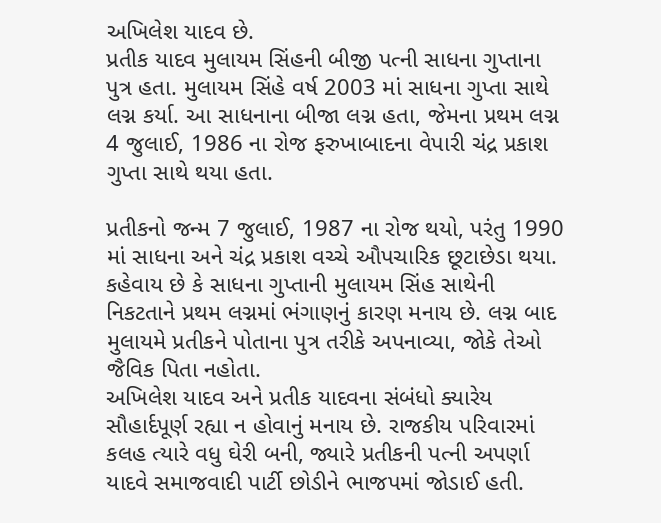અખિલેશ યાદવ છે.
પ્રતીક યાદવ મુલાયમ સિંહની બીજી પત્ની સાધના ગુપ્તાના પુત્ર હતા. મુલાયમ સિંહે વર્ષ 2003 માં સાધના ગુપ્તા સાથે લગ્ન કર્યા. આ સાધનાના બીજા લગ્ન હતા, જેમના પ્રથમ લગ્ન 4 જુલાઈ, 1986 ના રોજ ફરુખાબાદના વેપારી ચંદ્ર પ્રકાશ ગુપ્તા સાથે થયા હતા.

પ્રતીકનો જન્મ 7 જુલાઈ, 1987 ના રોજ થયો, પરંતુ 1990 માં સાધના અને ચંદ્ર પ્રકાશ વચ્ચે ઔપચારિક છૂટાછેડા થયા. કહેવાય છે કે સાધના ગુપ્તાની મુલાયમ સિંહ સાથેની નિકટતાને પ્રથમ લગ્નમાં ભંગાણનું કારણ મનાય છે. લગ્ન બાદ મુલાયમે પ્રતીકને પોતાના પુત્ર તરીકે અપનાવ્યા, જોકે તેઓ જૈવિક પિતા નહોતા.
અખિલેશ યાદવ અને પ્રતીક યાદવના સંબંધો ક્યારેય સૌહાર્દપૂર્ણ રહ્યા ન હોવાનું મનાય છે. રાજકીય પરિવારમાં કલહ ત્યારે વધુ ઘેરી બની, જ્યારે પ્રતીકની પત્ની અપર્ણા યાદવે સમાજવાદી પાર્ટી છોડીને ભાજપમાં જોડાઈ હતી.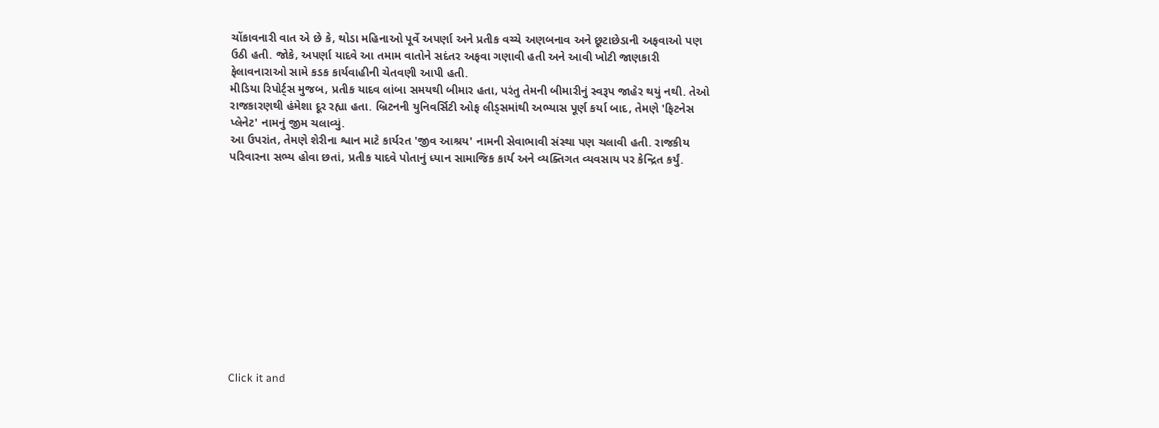ચોંકાવનારી વાત એ છે કે, થોડા મહિનાઓ પૂર્વે અપર્ણા અને પ્રતીક વચ્ચે અણબનાવ અને છૂટાછેડાની અફવાઓ પણ ઉઠી હતી. જોકે, અપર્ણા યાદવે આ તમામ વાતોને સદંતર અફવા ગણાવી હતી અને આવી ખોટી જાણકારી ફેલાવનારાઓ સામે કડક કાર્યવાહીની ચેતવણી આપી હતી.
મીડિયા રિપોર્ટ્સ મુજબ, પ્રતીક યાદવ લાંબા સમયથી બીમાર હતા, પરંતુ તેમની બીમારીનું સ્વરૂપ જાહેર થયું નથી. તેઓ રાજકારણથી હંમેશા દૂર રહ્યા હતા. બ્રિટનની યુનિવર્સિટી ઓફ લીડ્સમાંથી અભ્યાસ પૂર્ણ કર્યા બાદ, તેમણે 'ફિટનેસ પ્લેનેટ' નામનું જીમ ચલાવ્યું.
આ ઉપરાંત, તેમણે શેરીના શ્વાન માટે કાર્યરત 'જીવ આશ્રય' નામની સેવાભાવી સંસ્થા પણ ચલાવી હતી. રાજકીય પરિવારના સભ્ય હોવા છતાં, પ્રતીક યાદવે પોતાનું ધ્યાન સામાજિક કાર્ય અને વ્યક્તિગત વ્યવસાય પર કેન્દ્રિત કર્યું.












Click it and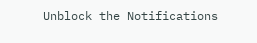Unblock the Notifications